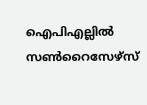ഐപിഎല്ലിൽ സൺറൈസേഴ്സ്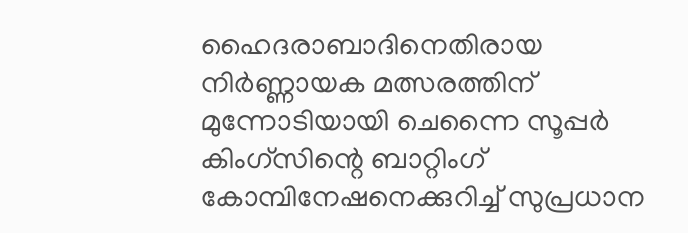ഹൈദരാബാദിനെതിരായ നിർണ്ണായക മത്സരത്തിന് മുന്നോടിയായി ചെന്നൈ സൂപ്പർ കിംഗ്സിന്റെ ബാറ്റിംഗ് കോമ്പിനേഷനെക്കുറിച്ച് സുപ്രധാന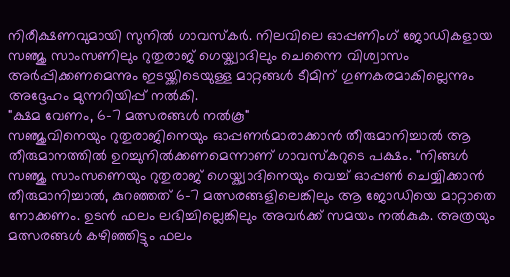നിരീക്ഷണവുമായി സുനിൽ ഗാവസ്കർ. നിലവിലെ ഓപ്പണിംഗ് ജോഡികളായ സഞ്ജു സാംസണിലും റുതുരാജ് ഗെയ്ക്വാദിലും ചെന്നൈ വിശ്വാസം അർപ്പിക്കണമെന്നും ഇടയ്ക്കിടെയുള്ള മാറ്റങ്ങൾ ടീമിന് ഗുണകരമാകില്ലെന്നും അദ്ദേഹം മുന്നറിയിപ്പ് നൽകി.
"ക്ഷമ വേണം, 6-7 മത്സരങ്ങൾ നൽകൂ"
സഞ്ജുവിനെയും റുതുരാജിനെയും ഓപ്പണർമാരാക്കാൻ തീരുമാനിച്ചാൽ ആ തീരുമാനത്തിൽ ഉറച്ചുനിൽക്കണമെന്നാണ് ഗാവസ്കറുടെ പക്ഷം. "നിങ്ങൾ സഞ്ജു സാംസണെയും റുതുരാജ് ഗെയ്ക്വാദിനെയും വെച്ച് ഓപ്പൺ ചെയ്യിക്കാൻ തീരുമാനിച്ചാൽ, കുറഞ്ഞത് 6-7 മത്സരങ്ങളിലെങ്കിലും ആ ജോഡിയെ മാറ്റാതെ നോക്കണം. ഉടൻ ഫലം ലഭിച്ചില്ലെങ്കിലും അവർക്ക് സമയം നൽകുക. അത്രയും മത്സരങ്ങൾ കഴിഞ്ഞിട്ടും ഫലം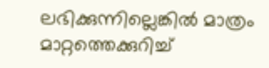ലഭിക്കുന്നില്ലെങ്കിൽ മാത്രം മാറ്റത്തെക്കുറിച്ച്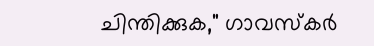ചിന്തിക്കുക," ഗാവസ്കർ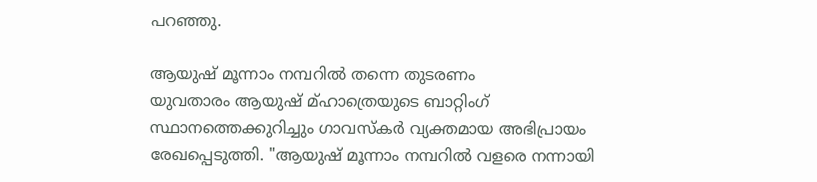പറഞ്ഞു.

ആയുഷ് മൂന്നാം നമ്പറിൽ തന്നെ തുടരണം
യുവതാരം ആയുഷ് മ്ഹാത്രെയുടെ ബാറ്റിംഗ് സ്ഥാനത്തെക്കുറിച്ചും ഗാവസ്കർ വ്യക്തമായ അഭിപ്രായം രേഖപ്പെടുത്തി. "ആയുഷ് മൂന്നാം നമ്പറിൽ വളരെ നന്നായി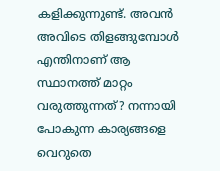കളിക്കുന്നുണ്ട്. അവൻ അവിടെ തിളങ്ങുമ്പോൾ എന്തിനാണ് ആ സ്ഥാനത്ത് മാറ്റം വരുത്തുന്നത്? നന്നായി പോകുന്ന കാര്യങ്ങളെ വെറുതെ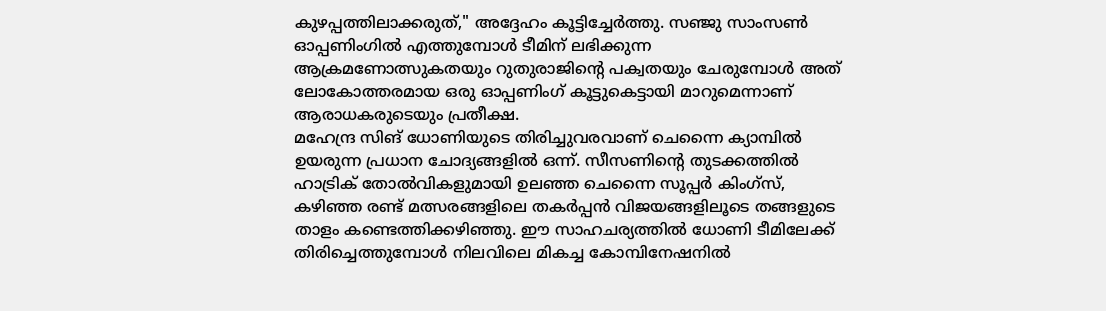കുഴപ്പത്തിലാക്കരുത്," അദ്ദേഹം കൂട്ടിച്ചേർത്തു. സഞ്ജു സാംസൺ ഓപ്പണിംഗിൽ എത്തുമ്പോൾ ടീമിന് ലഭിക്കുന്ന ആക്രമണോത്സുകതയും റുതുരാജിന്റെ പക്വതയും ചേരുമ്പോൾ അത് ലോകോത്തരമായ ഒരു ഓപ്പണിംഗ് കൂട്ടുകെട്ടായി മാറുമെന്നാണ് ആരാധകരുടെയും പ്രതീക്ഷ.
മഹേന്ദ്ര സിങ് ധോണിയുടെ തിരിച്ചുവരവാണ് ചെന്നൈ ക്യാമ്പിൽ ഉയരുന്ന പ്രധാന ചോദ്യങ്ങളിൽ ഒന്ന്. സീസണിന്റെ തുടക്കത്തിൽ ഹാട്രിക് തോൽവികളുമായി ഉലഞ്ഞ ചെന്നൈ സൂപ്പർ കിംഗ്സ്, കഴിഞ്ഞ രണ്ട് മത്സരങ്ങളിലെ തകർപ്പൻ വിജയങ്ങളിലൂടെ തങ്ങളുടെ താളം കണ്ടെത്തിക്കഴിഞ്ഞു. ഈ സാഹചര്യത്തിൽ ധോണി ടീമിലേക്ക് തിരിച്ചെത്തുമ്പോൾ നിലവിലെ മികച്ച കോമ്പിനേഷനിൽ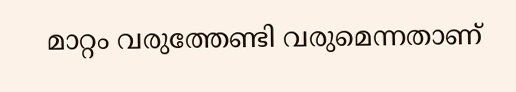മാറ്റം വരുത്തേണ്ടി വരുമെന്നതാണ്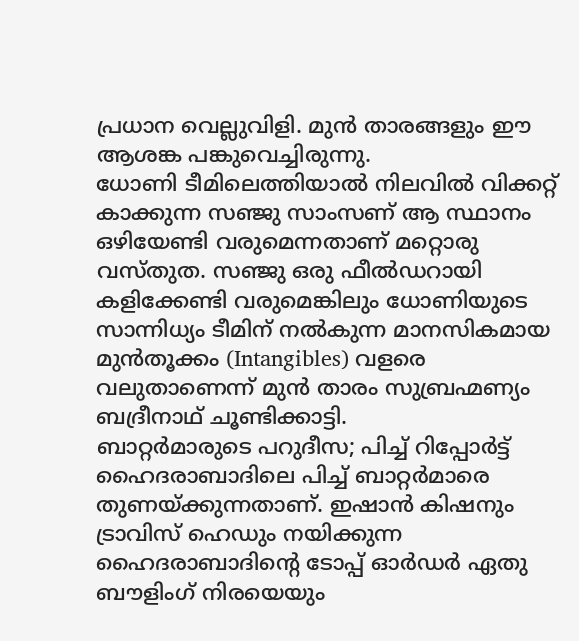പ്രധാന വെല്ലുവിളി. മുൻ താരങ്ങളും ഈ ആശങ്ക പങ്കുവെച്ചിരുന്നു.
ധോണി ടീമിലെത്തിയാൽ നിലവിൽ വിക്കറ്റ് കാക്കുന്ന സഞ്ജു സാംസണ് ആ സ്ഥാനം ഒഴിയേണ്ടി വരുമെന്നതാണ് മറ്റൊരു വസ്തുത. സഞ്ജു ഒരു ഫീൽഡറായി കളിക്കേണ്ടി വരുമെങ്കിലും ധോണിയുടെ സാന്നിധ്യം ടീമിന് നൽകുന്ന മാനസികമായ മുൻതൂക്കം (Intangibles) വളരെ വലുതാണെന്ന് മുൻ താരം സുബ്രഹ്മണ്യം ബദ്രീനാഥ് ചൂണ്ടിക്കാട്ടി.
ബാറ്റർമാരുടെ പറുദീസ; പിച്ച് റിപ്പോർട്ട്
ഹൈദരാബാദിലെ പിച്ച് ബാറ്റർമാരെ തുണയ്ക്കുന്നതാണ്. ഇഷാൻ കിഷനും ട്രാവിസ് ഹെഡും നയിക്കുന്ന ഹൈദരാബാദിന്റെ ടോപ്പ് ഓർഡർ ഏതു ബൗളിംഗ് നിരയെയും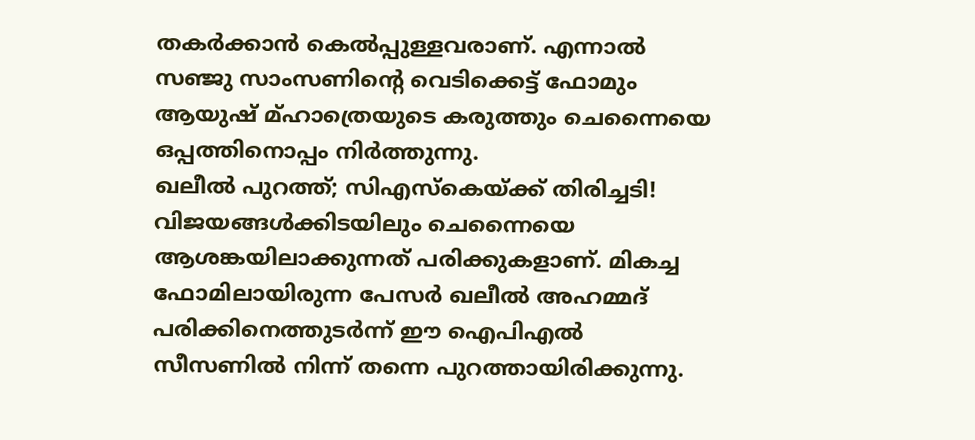തകർക്കാൻ കെൽപ്പുള്ളവരാണ്. എന്നാൽ സഞ്ജു സാംസണിന്റെ വെടിക്കെട്ട് ഫോമും ആയുഷ് മ്ഹാത്രെയുടെ കരുത്തും ചെന്നൈയെ ഒപ്പത്തിനൊപ്പം നിർത്തുന്നു.
ഖലീൽ പുറത്ത്; സിഎസ്കെയ്ക്ക് തിരിച്ചടി!
വിജയങ്ങൾക്കിടയിലും ചെന്നൈയെ ആശങ്കയിലാക്കുന്നത് പരിക്കുകളാണ്. മികച്ച ഫോമിലായിരുന്ന പേസർ ഖലീൽ അഹമ്മദ് പരിക്കിനെത്തുടർന്ന് ഈ ഐപിഎൽ സീസണിൽ നിന്ന് തന്നെ പുറത്തായിരിക്കുന്നു.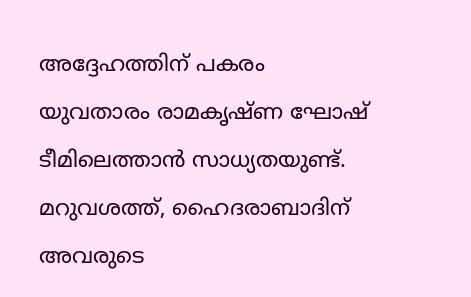അദ്ദേഹത്തിന് പകരം യുവതാരം രാമകൃഷ്ണ ഘോഷ് ടീമിലെത്താൻ സാധ്യതയുണ്ട്. മറുവശത്ത്, ഹൈദരാബാദിന് അവരുടെ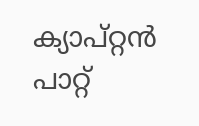ക്യാപ്റ്റൻ പാറ്റ്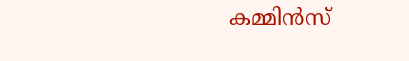കമ്മിൻസ്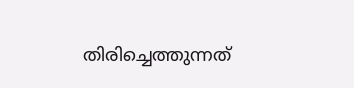തിരിച്ചെത്തുന്നത്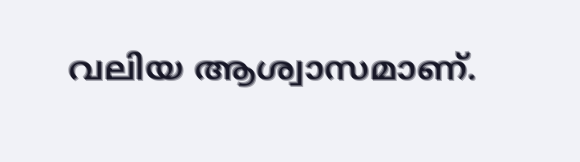വലിയ ആശ്വാസമാണ്.